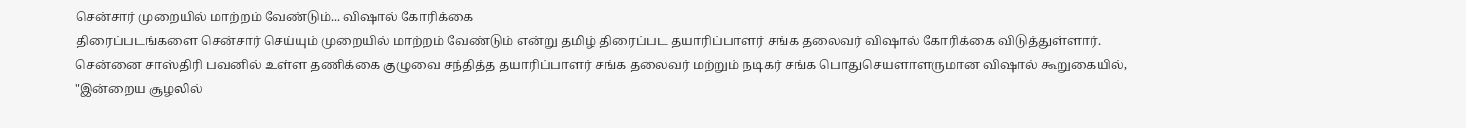சென்சார் முறையில் மாற்றம் வேண்டும்... விஷால் கோரிக்கை
திரைப்படங்களை சென்சார் செய்யும் முறையில் மாற்றம் வேண்டும் என்று தமிழ் திரைப்பட தயாரிப்பாளர் சங்க தலைவர் விஷால் கோரிக்கை விடுத்துள்ளார்.
சென்னை சாஸ்திரி பவனில் உள்ள தணிக்கை குழுவை சந்தித்த தயாரிப்பாளர் சங்க தலைவர் மற்றும் நடிகர் சங்க பொதுசெயளாளருமான விஷால் கூறுகையில், "இன்றைய சூழலில்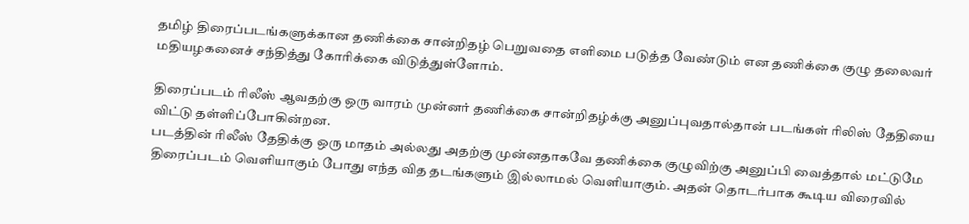தமிழ் திரைப்படங்களுக்கான தணிக்கை சான்றிதழ் பெறுவதை எளிமை படுத்த வேண்டும் என தணிக்கை குழு தலைவர் மதியழகனைச் சந்தித்து கோரிக்கை விடுத்துள்ளோம்.

திரைப்படம் ரிலீஸ் ஆவதற்கு ஒரு வாரம் முன்னர் தணிக்கை சான்றிதழ்க்கு அனுப்புவதால்தான் படங்கள் ரிலிஸ் தேதியை விட்டு தள்ளிப்போகின்றன.
படத்தின் ரிலீஸ் தேதிக்கு ஒரு மாதம் அல்லது அதற்கு முன்னதாகவே தணிக்கை குழுவிற்கு அனுப்பி வைத்தால் மட்டுமே திரைப்படம் வெளியாகும் போது எந்த வித தடங்களும் இல்லாமல் வெளியாகும். அதன் தொடர்பாக கூடிய விரைவில்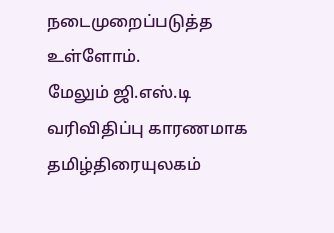நடைமுறைப்படுத்த உள்ளோம்.
மேலும் ஜி.எஸ்.டி வரிவிதிப்பு காரணமாக தமிழ்திரையுலகம்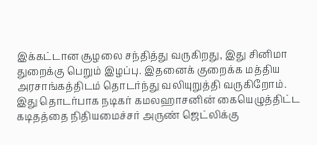இக்கட்டான சூழலை சந்தித்து வருகிறது, இது சினிமா துறைக்கு பெறும் இழப்பு. இதனைக் குறைக்க மத்திய அரசாங்கத்திடம் தொடர்ந்து வலியுறுத்தி வருகிறோம். இது தொடர்பாக நடிகர் கமலஹாசனின் கையெழுத்திட்ட கடிதத்தை நிதியமைச்சர் அருண் ஜெட்லிக்கு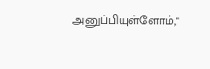அனுப்பியுள்ளோம்,"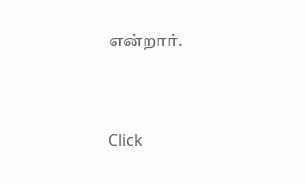என்றார்.


Click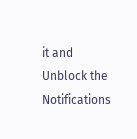it and Unblock the Notifications